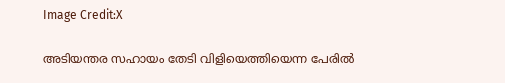Image Credit:X

അടിയന്തര സഹായം തേടി വിളിയെത്തിയെന്ന പേരില്‍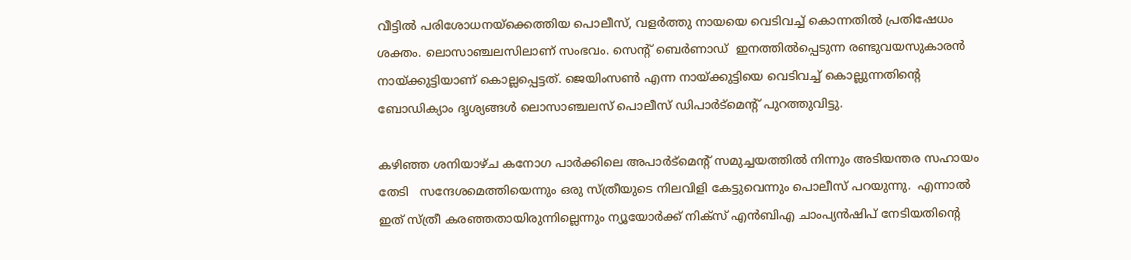വീട്ടില്‍ പരിശോധനയ്ക്കെത്തിയ പൊലീസ്, വളര്‍ത്തു നായയെ വെടിവച്ച് കൊന്നതില്‍ പ്രതിഷേധം ശക്തം. ലൊസാഞ്ചലസിലാണ് സംഭവം. സെന്‍റ് ബെര്‍ണാഡ്  ഇനത്തില്‍പ്പെടുന്ന രണ്ടുവയസുകാരന്‍ നായ്ക്കുട്ടിയാണ് കൊല്ലപ്പെട്ടത്. ജെയിംസണ്‍ എന്ന നായ്ക്കുട്ടിയെ വെടിവച്ച് കൊല്ലുന്നതിന്‍റെ ബോഡിക്യാം ദൃശ്യങ്ങള്‍ ലൊസാഞ്ചലസ് പൊലീസ് ഡിപാര്‍ട്മെന്‍റ് പുറത്തുവിട്ടു.

കഴിഞ്ഞ ശനിയാഴ്ച കനോഗ പാര്‍ക്കിലെ അപാര്‍ട്മെന്‍റ് സമുച്ചയത്തില്‍ നിന്നും അടിയന്തര സഹായം തേടി   സന്ദേശമെത്തിയെന്നും ഒരു സ്ത്രീയുടെ നിലവിളി കേട്ടുവെന്നും പൊലീസ് പറയുന്നു.  എന്നാല്‍ ഇത് സ്ത്രീ കരഞ്ഞതായിരുന്നില്ലെന്നും ന്യൂയോര്‍ക്ക് നിക്സ് എന്‍ബിഎ ചാംപ്യന്‍ഷിപ് നേടിയതിന്‍റെ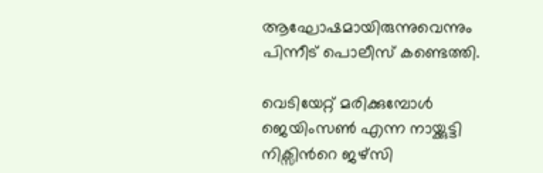ആഘോഷമായിരുന്നുവെന്നും പിന്നീട് പൊലീസ് കണ്ടെത്തി.

വെടിയേറ്റ് മരിക്കുമ്പോള്‍ ജെയിംസണ്‍ എന്ന നായ്ക്കുട്ടി നിക്സിന്‍റെ ജഴ്സി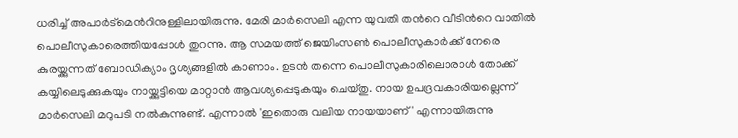ധരിച്ച് അപാര്‍ട്മെന്‍റിനുള്ളിലായിരുന്നു. മേരി മാര്‍സെലി എന്ന യുവതി തന്‍റെ വീടിന്‍റെ വാതില്‍ പൊലീസുകാരെത്തിയപ്പോള്‍ തുറന്നു. ആ സമയത്ത് ജെയിംസണ്‍ പൊലീസുകാര്‍ക്ക് നേരെ കുരയ്ക്കുന്നത് ബോഡിക്യാം ദൃശ്യങ്ങളില്‍ കാണാം. ഉടന്‍ തന്നെ പൊലീസുകാരിലൊരാള്‍ തോക്ക് കയ്യിലെടുക്കുകയും നായ്ക്കുട്ടിയെ മാറ്റാന്‍ ആവശ്യപ്പെടുകയും ചെയ്തു. നായ ഉപദ്രവകാരിയല്ലെന്ന് മാര്‍സെലി മറുപടി നല്‍കുന്നുണ്ട്. എന്നാല്‍ 'ഇതൊരു വലിയ നായയാണ്' എന്നായിരുന്നു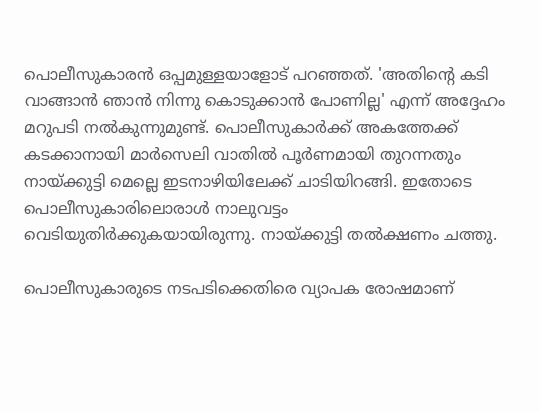പൊലീസുകാരന്‍ ഒപ്പമുള്ളയാളോട് പറഞ്ഞത്. 'അതിന്‍റെ കടി വാങ്ങാന്‍ ഞാന്‍ നിന്നു കൊടുക്കാന്‍ പോണില്ല' എന്ന് അദ്ദേഹം മറുപടി നല്‍കുന്നുമുണ്ട്. പൊലീസുകാര്‍ക്ക് അകത്തേക്ക് കടക്കാനായി മാര്‍സെലി വാതില്‍ പൂര്‍ണമായി തുറന്നതും നായ്ക്കുട്ടി മെല്ലെ ഇടനാഴിയിലേക്ക് ചാടിയിറങ്ങി. ഇതോടെ പൊലീസുകാരിലൊരാള്‍ നാലുവട്ടം വെടിയുതിര്‍ക്കുകയായിരുന്നു. നായ്ക്കുട്ടി തല്‍ക്ഷണം ചത്തു.

പൊലീസുകാരുടെ നടപടിക്കെതിരെ വ്യാപക രോഷമാണ്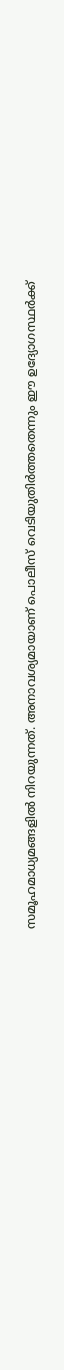സമൂഹമാധ്യമങ്ങളില്‍ നിറയുന്നത്. അനാവശ്യമായാണ് പൊലീസ് വെടിയുതിര്‍ത്തതെന്നും ഈ ഉദ്യോഗസ്ഥര്‍ക്ക്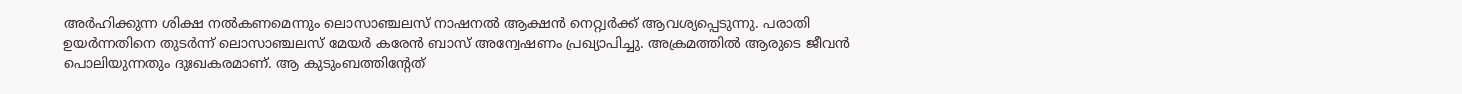അര്‍ഹിക്കുന്ന ശിക്ഷ നല്‍കണമെന്നും ലൊസാഞ്ചലസ് നാഷനല്‍ ആക്ഷന്‍ നെറ്റ്വര്‍ക്ക് ആവശ്യപ്പെടുന്നു. പരാതി ഉയര്‍ന്നതിനെ തുടര്‍ന്ന് ലൊസാഞ്ചലസ് മേയര്‍ കരേന്‍ ബാസ് അന്വേഷണം പ്രഖ്യാപിച്ചു. അക്രമത്തില്‍ ആരുടെ ജീവന്‍ പൊലിയുന്നതും ദുഃഖകരമാണ്. ആ കുടുംബത്തിന്‍റേത്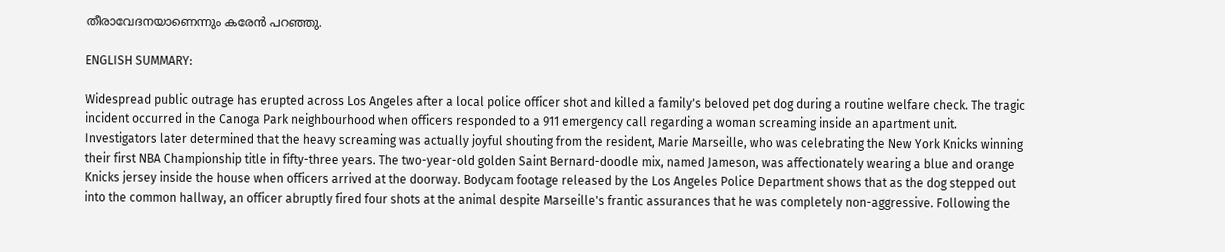തീരാവേദനയാണെന്നും കരേന്‍ പറഞ്ഞു.

ENGLISH SUMMARY:

Widespread public outrage has erupted across Los Angeles after a local police officer shot and killed a family's beloved pet dog during a routine welfare check. The tragic incident occurred in the Canoga Park neighbourhood when officers responded to a 911 emergency call regarding a woman screaming inside an apartment unit. Investigators later determined that the heavy screaming was actually joyful shouting from the resident, Marie Marseille, who was celebrating the New York Knicks winning their first NBA Championship title in fifty-three years. The two-year-old golden Saint Bernard-doodle mix, named Jameson, was affectionately wearing a blue and orange Knicks jersey inside the house when officers arrived at the doorway. Bodycam footage released by the Los Angeles Police Department shows that as the dog stepped out into the common hallway, an officer abruptly fired four shots at the animal despite Marseille's frantic assurances that he was completely non-aggressive. Following the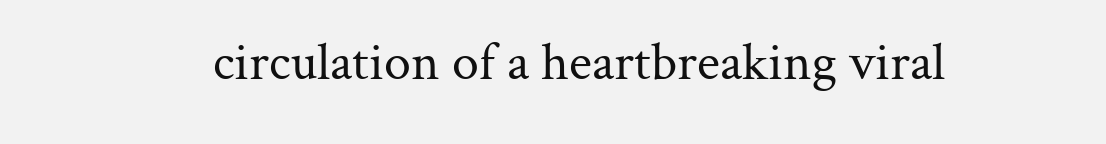circulation of a heartbreaking viral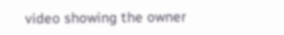video showing the owner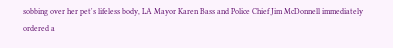sobbing over her pet's lifeless body, LA Mayor Karen Bass and Police Chief Jim McDonnell immediately ordered a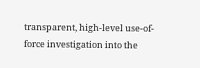transparent, high-level use-of-force investigation into the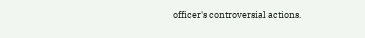officer's controversial actions.